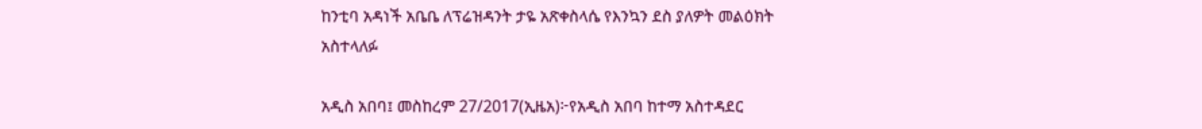ከንቲባ አዳነች አቤቤ ለፕሬዝዳንት ታዬ አጽቀስላሴ የእንኳን ደስ ያለዎት መልዕክት አስተላለፉ

አዲስ አበባ፤ መስከረም 27/2017(ኢዜአ)፦የአዲስ አበባ ከተማ አስተዳደር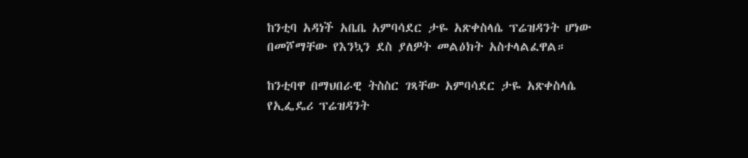ከንቲባ አዳነች አቤቤ አምባሳደር ታዬ አጽቀስላሴ ፕሬዝዳንት ሆነው በመሾማቸው የእንኳን ደስ ያለዎት መልዕክት አስተላልፈዋል።

ከንቲባዋ በማህበራዊ ትስስር ገጻቸው አምባሳደር ታዬ አጽቀስላሴ የኢፌዴሪ ፕሬዝዳንት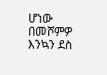ሆነው በመሾምዎ እንኳን ደስ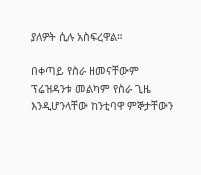ያለዎት ሲሉ አስፍረዋል።

በቀጣይ የስራ ዘመናቸውም ፕሬዝዳንቱ መልካም የስራ ጊዜ እንዲሆንላቸው ከንቲባዋ ምኞታቸውን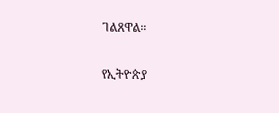ገልጸዋል።

የኢትዮጵያ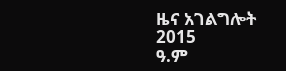ዜና አገልግሎት
2015
ዓ.ም